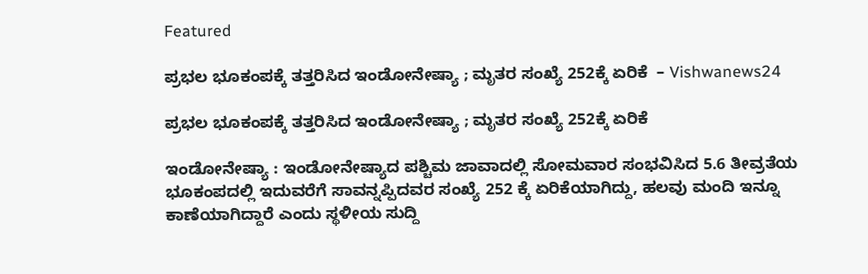Featured

ಪ್ರಭಲ ಭೂಕಂಪಕ್ಕೆ ತತ್ತರಿಸಿದ ಇಂಡೋನೇಷ್ಯಾ ; ಮೃತರ ಸಂಖ್ಯೆ 252ಕ್ಕೆ ಏರಿಕೆ  – Vishwanews24

ಪ್ರಭಲ ಭೂಕಂಪಕ್ಕೆ ತತ್ತರಿಸಿದ ಇಂಡೋನೇಷ್ಯಾ ; ಮೃತರ ಸಂಖ್ಯೆ 252ಕ್ಕೆ ಏರಿಕೆ

ಇಂಡೋನೇಷ್ಯಾ : ಇಂಡೋನೇಷ್ಯಾದ ಪಶ್ಚಿಮ ಜಾವಾದಲ್ಲಿ ಸೋಮವಾರ ಸಂಭವಿಸಿದ 5.6 ತೀವ್ರತೆಯ ಭೂಕಂಪದಲ್ಲಿ ಇದುವರೆಗೆ ಸಾವನ್ನಪ್ಪಿದವರ ಸಂಖ್ಯೆ 252 ಕ್ಕೆ ಏರಿಕೆಯಾಗಿದ್ದು, ಹಲವು ಮಂದಿ ಇನ್ನೂ ಕಾಣೆಯಾಗಿದ್ದಾರೆ ಎಂದು ಸ್ಥಳೀಯ ಸುದ್ದಿ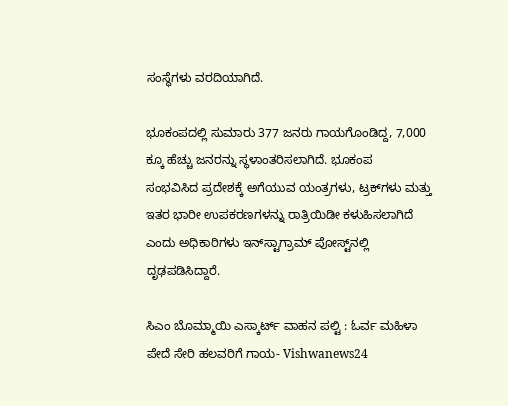ಸಂ‍ಸ್ಥೆಗಳು ವರದಿಯಾಗಿದೆ.

ಭೂಕಂಪದಲ್ಲಿ ಸುಮಾರು 377 ಜನರು ಗಾಯಗೊಂಡಿದ್ದ, 7,000 ಕ್ಕೂ ಹೆಚ್ಚು ಜನರನ್ನು ಸ್ಥಳಾಂತರಿಸಲಾಗಿದೆ. ಭೂಕಂಪ ಸಂಭವಿಸಿದ ‍ಪ್ರದೇಶಕ್ಕೆ ಅಗೆಯುವ ಯಂತ್ರಗಳು, ಟ್ರಕ್‌ಗಳು ಮತ್ತು ಇತರ ಭಾರೀ ಉಪಕರಣಗಳನ್ನು ರಾತ್ರಿಯಿಡೀ ಕಳುಹಿಸಲಾಗಿದೆ ಎಂದು ಅಧಿಕಾರಿಗಳು ಇನ್‌ಸ್ಟಾಗ್ರಾಮ್ ಪೋಸ್ಟ್‌ನಲ್ಲಿ ದೃಢಪಡಿಸಿದ್ದಾರೆ.

ಸಿಎಂ ಬೊಮ್ಮಾಯಿ ಎಸ್ಕಾರ್ಟ್ ವಾಹನ ಪಲ್ಟಿ : ಓರ್ವ ಮಹಿಳಾ ಪೇದೆ ಸೇರಿ ಹಲವರಿಗೆ ಗಾಯ- Vishwanews24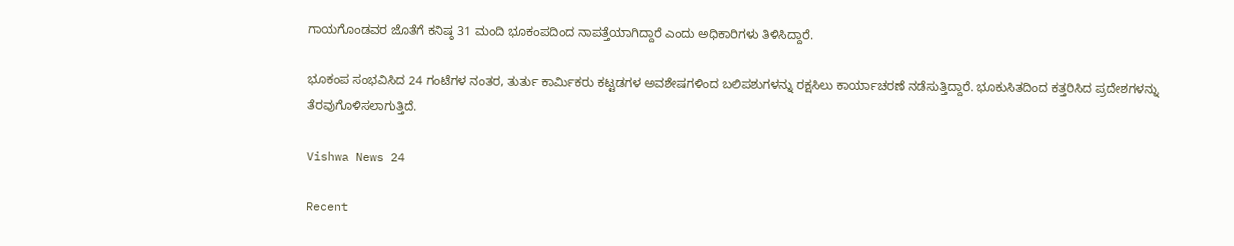ಗಾಯಗೊಂಡವರ ಜೊತೆಗೆ ಕನಿಷ್ಠ 31 ಮಂದಿ ಭೂಕಂಪದಿಂದ ನಾಪತ್ತೆಯಾಗಿದ್ದಾರೆ ಎಂದು ಅಧಿಕಾರಿಗಳು ತಿಳಿಸಿದ್ದಾರೆ.

ಭೂಕಂಪ ಸಂಭವಿಸಿದ 24 ಗಂಟೆಗಳ ನಂತರ, ತುರ್ತು ಕಾರ್ಮಿಕರು ಕಟ್ಟಡಗಳ ಅವಶೇಷಗಳಿಂದ ಬಲಿಪಶುಗಳನ್ನು ರಕ್ಷಸಿಲು ಕಾರ್ಯಾಚರಣೆ ನಡೆಸುತ್ತಿದ್ದಾರೆ. ಭೂಕುಸಿತದಿಂದ ಕತ್ತರಿಸಿದ ಪ್ರದೇಶಗಳನ್ನು ತೆರವುಗೊಳಿಸಲಾಗುತ್ತಿದೆ.

Vishwa News 24

Recent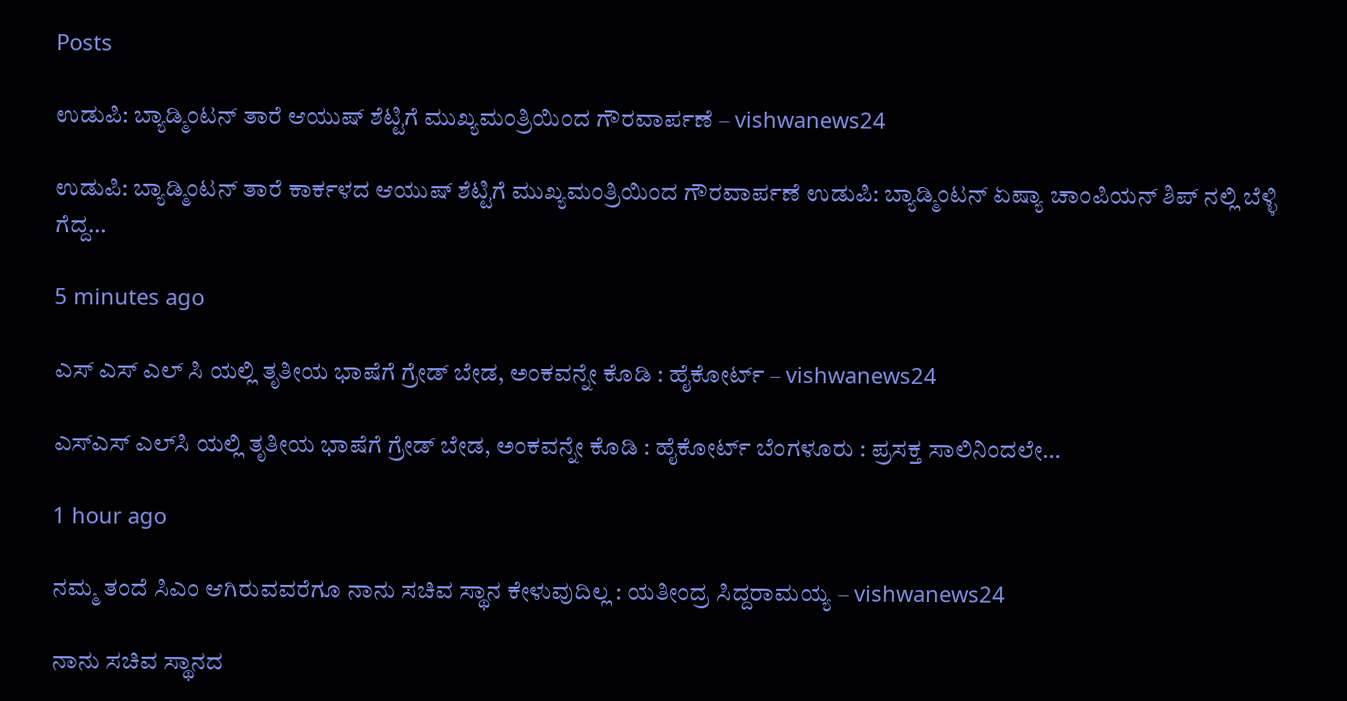Posts

ಉಡುಪಿ: ಬ್ಯಾಡ್ಮಿಂಟನ್‌ ತಾರೆ ಆಯುಷ್ ಶೆಟ್ಟಿಗೆ ಮುಖ್ಯಮಂತ್ರಿಯಿಂದ ಗೌರವಾರ್ಪಣೆ – vishwanews24

ಉಡುಪಿ: ಬ್ಯಾಡ್ಮಿಂಟನ್‌ ತಾರೆ ಕಾರ್ಕಳದ ಆಯುಷ್ ಶೆಟ್ಟಿಗೆ ಮುಖ್ಯಮಂತ್ರಿಯಿಂದ ಗೌರವಾರ್ಪಣೆ ಉಡುಪಿ: ಬ್ಯಾಡ್ಮಿಂಟನ್ ಏಷ್ಯಾ ಚಾಂಪಿಯನ್ ಶಿಪ್ ನಲ್ಲಿ ಬೆಳ್ಳಿ ಗೆದ್ದ…

5 minutes ago

ಎಸ್‌ ಎಸ್‌ ಎಲ್‌ ಸಿ ಯಲ್ಲಿ ತೃತೀಯ ಭಾಷೆಗೆ ಗ್ರೇಡ್ ಬೇಡ, ಅಂಕವನ್ನೇ ಕೊಡಿ : ಹೈಕೋರ್ಟ್ – vishwanews24

ಎಸ್‌ಎಸ್‌ ಎಲ್‌ಸಿ ಯಲ್ಲಿ ತೃತೀಯ ಭಾಷೆಗೆ ಗ್ರೇಡ್ ಬೇಡ, ಅಂಕವನ್ನೇ ಕೊಡಿ : ಹೈಕೋರ್ಟ್ ಬೆಂಗಳೂರು : ಪ್ರಸಕ್ತ ಸಾಲಿನಿಂದಲೇ…

1 hour ago

ನಮ್ಮ ತಂದೆ ಸಿಎಂ ಆಗಿರುವವರೆಗೂ ನಾನು ಸಚಿವ ಸ್ಥಾನ ಕೇಳುವುದಿಲ್ಲ : ಯತೀಂದ್ರ ಸಿದ್ದರಾಮಯ್ಯ – vishwanews24

ನಾನು ಸಚಿವ ಸ್ಥಾನದ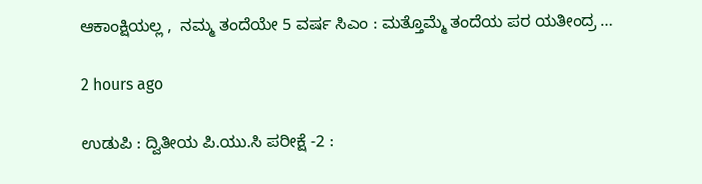ಆಕಾಂಕ್ಷಿಯಲ್ಲ ,  ನಮ್ಮ ತಂದೆಯೇ 5 ವರ್ಷ ಸಿಎಂ : ಮತ್ತೊಮ್ಮೆ ತಂದೆಯ ಪರ ಯತೀಂದ್ರ …

2 hours ago

ಉಡುಪಿ : ದ್ವಿತೀಯ ಪಿ.ಯು.ಸಿ ಪರೀಕ್ಷೆ -2 :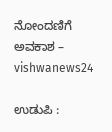ನೋಂದಣಿಗೆ ಅವಕಾಶ – vishwanews24

ಉಡುಪಿ :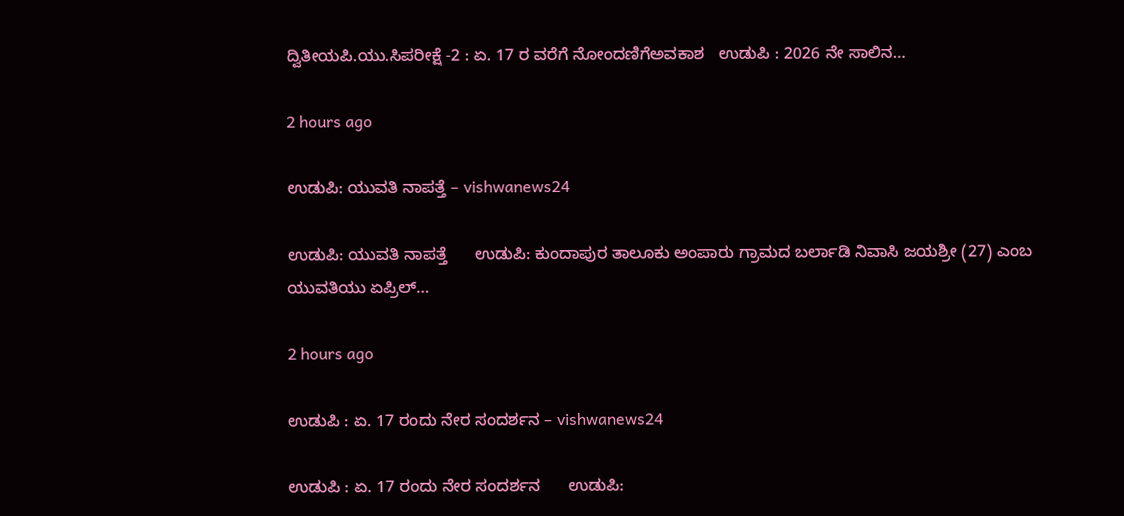ದ್ವಿತೀಯಪಿ.ಯು.ಸಿಪರೀಕ್ಷೆ -2 : ಏ. 17 ರ ವರೆಗೆ ನೋಂದಣಿಗೆಅವಕಾಶ   ಉಡುಪಿ : 2026 ನೇ ಸಾಲಿನ…

2 hours ago

ಉಡುಪಿ: ಯುವತಿ ನಾಪತ್ತೆ – vishwanews24

ಉಡುಪಿ: ಯುವತಿ ನಾಪತ್ತೆ      ಉಡುಪಿ: ಕುಂದಾಪುರ ತಾಲೂಕು ಅಂಪಾರು ಗ್ರಾಮದ ಬರ್ಲಾಡಿ ನಿವಾಸಿ ಜಯಶ್ರೀ (27) ಎಂಬ ಯುವತಿಯು ಏಪ್ರಿಲ್…

2 hours ago

ಉಡುಪಿ : ಏ. 17 ರಂದು ನೇರ ಸಂದರ್ಶನ – vishwanews24

ಉಡುಪಿ : ಏ. 17 ರಂದು ನೇರ ಸಂದರ್ಶನ      ಉಡುಪಿ: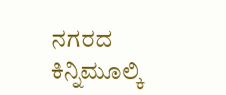ನಗರದ ಕಿನ್ನಿಮೂಲ್ಕಿ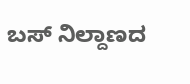ಬಸ್ ನಿಲ್ದಾಣದ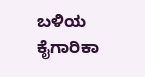ಬಳಿಯ ಕೈಗಾರಿಕಾ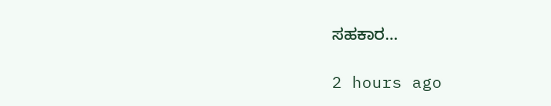ಸಹಕಾರ…

2 hours ago